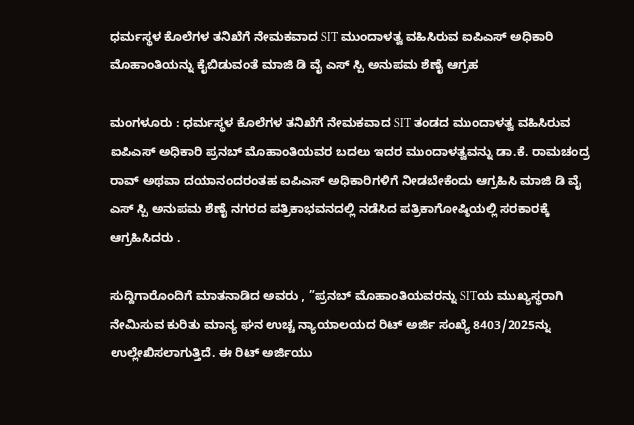ಧರ್ಮಸ್ಥಳ ಕೊಲೆಗಳ ತನಿಖೆಗೆ ನೇಮಕವಾದ SIT ಮುಂದಾಳತ್ವ ವಹಿಸಿರುವ ಐಪಿಎಸ್ ಅಧಿಕಾರಿ ಮೊಹಾಂತಿಯನ್ನು ಕೈಬಿಡುವಂತೆ ಮಾಜಿ ಡಿ ವೈ ಎಸ್ ಸ್ಪಿ ಅನುಪಮ ಶೆಣೈ ಆಗ್ರಹ

ಮಂಗಳೂರು : ಧರ್ಮಸ್ಥಳ ಕೊಲೆಗಳ ತನಿಖೆಗೆ ನೇಮಕವಾದ SIT ತಂಡದ ಮುಂದಾಳತ್ವ ವಹಿಸಿರುವ ಐಪಿಎಸ್ ಅಧಿಕಾರಿ ಪ್ರನಬ್ ಮೊಹಾಂತಿಯವರ ಬದಲು ಇದರ ಮುಂದಾಳತ್ವವನ್ನು ಡಾ.ಕೆ. ರಾಮಚಂದ್ರ ರಾವ್ ಅಥವಾ ದಯಾನಂದರಂತಹ ಐಪಿಎಸ್ ಅಧಿಕಾರಿಗಳಿಗೆ ನೀಡಬೇಕೆಂದು ಆಗ್ರಹಿಸಿ ಮಾಜಿ ಡಿ ವೈ ಎಸ್ ಸ್ಪಿ ಅನುಪಮ ಶೆಣೈ ನಗರದ ಪತ್ರಿಕಾಭವನದಲ್ಲಿ ನಡೆಸಿದ ಪತ್ರಿಕಾಗೋಷ್ಠಿಯಲ್ಲಿ ಸರಕಾರಕ್ಕೆ ಆಗ್ರಹಿಸಿದರು .

ಸುದ್ದಿಗಾರೊಂದಿಗೆ ಮಾತನಾಡಿದ ಅವರು , ”ಪ್ರನಬ್ ಮೊಹಾಂತಿಯವರನ್ನು SITಯ ಮುಖ್ಯಸ್ಥರಾಗಿ ನೇಮಿಸುವ ಕುರಿತು ಮಾನ್ಯ ಘನ ಉಚ್ಚ ನ್ಯಾಯಾಲಯದ ರಿಟ್ ಅರ್ಜಿ ಸಂಖ್ಯೆ 8403/2025ನ್ನು ಉಲ್ಲೇಖಿಸಲಾಗುತ್ತಿದೆ. ಈ ರಿಟ್ ಅರ್ಜಿಯು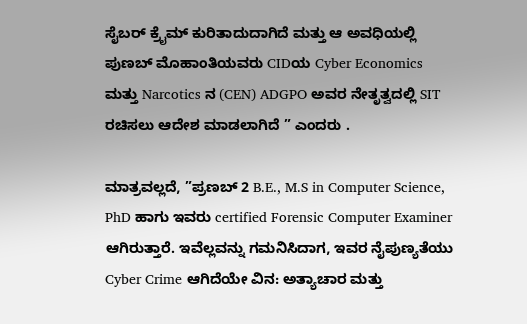ಸೈಬರ್ ಕ್ರೈಮ್ ಕುರಿತಾದುದಾಗಿದೆ ಮತ್ತು ಆ ಅವಧಿಯಲ್ಲಿ ಪುಣಬ್ ಮೊಹಾಂತಿಯವರು CIDಯ Cyber Economics ಮತ್ತು Narcotics ನ (CEN) ADGPO ಅವರ ನೇತೃತ್ವದಲ್ಲಿ SIT ರಚಿಸಲು ಆದೇಶ ಮಾಡಲಾಗಿದೆ ” ಎಂದರು .

ಮಾತ್ರವಲ್ಲದೆ, ”ಪ್ರಣಬ್ 2 B.E., M.S in Computer Science, PhD ಹಾಗು ಇವರು certified Forensic Computer Examiner ಆಗಿರುತ್ತಾರೆ. ಇವೆಲ್ಲವನ್ನು ಗಮನಿಸಿದಾಗ, ಇವರ ನೈಪುಣ್ಯತೆಯು Cyber Crime ಆಗಿದೆಯೇ ವಿನ: ಅತ್ಯಾಚಾರ ಮತ್ತು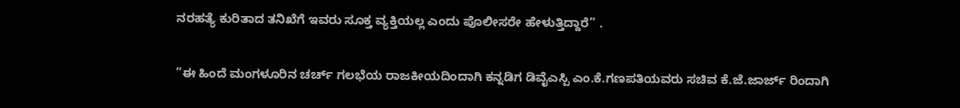ನರಹತ್ಯೆ ಕುರಿತಾದ ತನಿಖೆಗೆ ಇವರು ಸೂಕ್ತ ವ್ಯಕ್ತಿಯಲ್ಲ ಎಂದು ಪೊಲೀಸರೇ ಹೇಳುತ್ತಿದ್ದಾರೆ” .

”ಈ ಹಿಂದೆ ಮಂಗಳೂರಿನ ಚರ್ಚ್ ಗಲಭೆಯ ರಾಜಕೀಯದಿಂದಾಗಿ ಕನ್ನಡಿಗ ಡಿವೈಎಸ್ಪಿ ಎಂ.ಕೆ.ಗಣಪತಿಯವರು ಸಚಿವ ಕೆ.ಜೆ.ಜಾರ್ಜ್ ರಿಂದಾಗಿ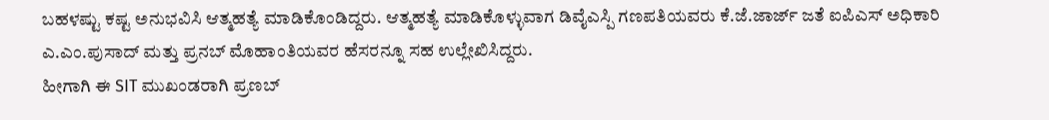ಬಹಳಷ್ಟು ಕಷ್ಟ ಅನುಭವಿಸಿ ಆತ್ಮಹತ್ಯೆ ಮಾಡಿಕೊಂಡಿದ್ದರು. ಆತ್ಮಹತ್ಯೆ ಮಾಡಿಕೊಳ್ಳುವಾಗ ಡಿವೈಎಸ್ಪಿ ಗಣಪತಿಯವರು ಕೆ.ಜೆ.ಜಾರ್ಜ್ ಜತೆ ಐಪಿಎಸ್ ಅಧಿಕಾರಿ ಎ.ಎಂ.ಪುಸಾದ್ ಮತ್ತು ಪ್ರನಬ್ ಮೊಹಾಂತಿಯವರ ಹೆಸರನ್ನೂ ಸಹ ಉಲ್ಲೇಖಿಸಿದ್ದರು.
ಹೀಗಾಗಿ ಈ SIT ಮುಖಂಡರಾಗಿ ಪ್ರಣಬ್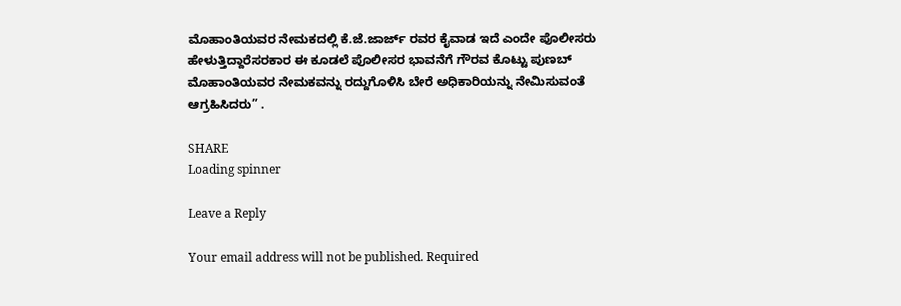ಮೊಹಾಂತಿಯವರ ನೇಮಕದಲ್ಲಿ ಕೆ.ಜೆ.ಜಾರ್ಜ್‌ ರವರ ಕೈವಾಡ ಇದೆ ಎಂದೇ ಪೊಲೀಸರು ಹೇಳುತ್ತಿದ್ದಾರೆಸರಕಾರ ಈ ಕೂಡಲೆ ಪೊಲೀಸರ ಭಾವನೆಗೆ ಗೌರವ ಕೊಟ್ಟು ಪುಣಬ್ ಮೊಹಾಂತಿಯವರ ನೇಮಕವನ್ನು ರದ್ದುಗೊಳಿಸಿ ಬೇರೆ ಅಧಿಕಾರಿಯನ್ನು ನೇಮಿಸುವಂತೆ ಆಗ್ರಹಿಸಿದರು” .

SHARE
Loading spinner

Leave a Reply

Your email address will not be published. Required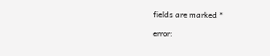fields are marked *

error: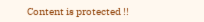Content is protected !!